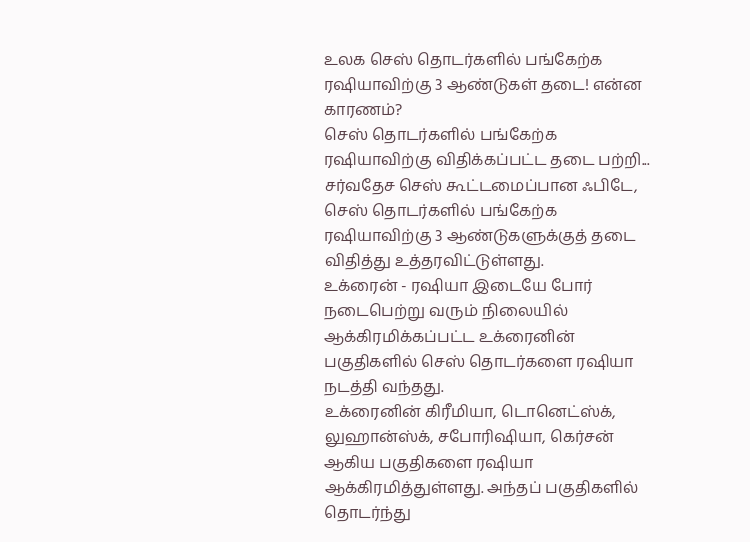உலக செஸ் தொடர்களில் பங்கேற்க ரஷியாவிற்கு 3 ஆண்டுகள் தடை! என்ன காரணம்?
செஸ் தொடர்களில் பங்கேற்க ரஷியாவிற்கு விதிக்கப்பட்ட தடை பற்றி...
சர்வதேச செஸ் கூட்டமைப்பான ஃபிடே, செஸ் தொடர்களில் பங்கேற்க ரஷியாவிற்கு 3 ஆண்டுகளுக்குத் தடை விதித்து உத்தரவிட்டுள்ளது.
உக்ரைன் - ரஷியா இடையே போர் நடைபெற்று வரும் நிலையில் ஆக்கிரமிக்கப்பட்ட உக்ரைனின் பகுதிகளில் செஸ் தொடர்களை ரஷியா நடத்தி வந்தது.
உக்ரைனின் கிரீமியா, டொனெட்ஸ்க், லுஹான்ஸ்க், சபோரிஷியா, கெர்சன் ஆகிய பகுதிகளை ரஷியா ஆக்கிரமித்துள்ளது. அந்தப் பகுதிகளில் தொடர்ந்து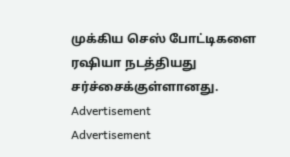முக்கிய செஸ் போட்டிகளை ரஷியா நடத்தியது சர்ச்சைக்குள்ளானது.
Advertisement
Advertisement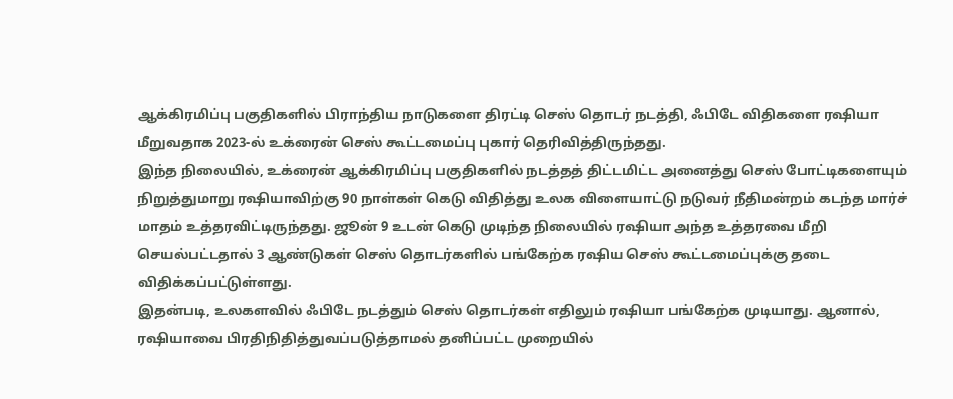ஆக்கிரமிப்பு பகுதிகளில் பிராந்திய நாடுகளை திரட்டி செஸ் தொடர் நடத்தி, ஃபிடே விதிகளை ரஷியா மீறுவதாக 2023-ல் உக்ரைன் செஸ் கூட்டமைப்பு புகார் தெரிவித்திருந்தது.
இந்த நிலையில், உக்ரைன் ஆக்கிரமிப்பு பகுதிகளில் நடத்தத் திட்டமிட்ட அனைத்து செஸ் போட்டிகளையும் நிறுத்துமாறு ரஷியாவிற்கு 90 நாள்கள் கெடு விதித்து உலக விளையாட்டு நடுவர் நீதிமன்றம் கடந்த மார்ச் மாதம் உத்தரவிட்டிருந்தது. ஜூன் 9 உடன் கெடு முடிந்த நிலையில் ரஷியா அந்த உத்தரவை மீறி செயல்பட்டதால் 3 ஆண்டுகள் செஸ் தொடர்களில் பங்கேற்க ரஷிய செஸ் கூட்டமைப்புக்கு தடை விதிக்கப்பட்டுள்ளது.
இதன்படி, உலகளவில் ஃபிடே நடத்தும் செஸ் தொடர்கள் எதிலும் ரஷியா பங்கேற்க முடியாது. ஆனால், ரஷியாவை பிரதிநிதித்துவப்படுத்தாமல் தனிப்பட்ட முறையில்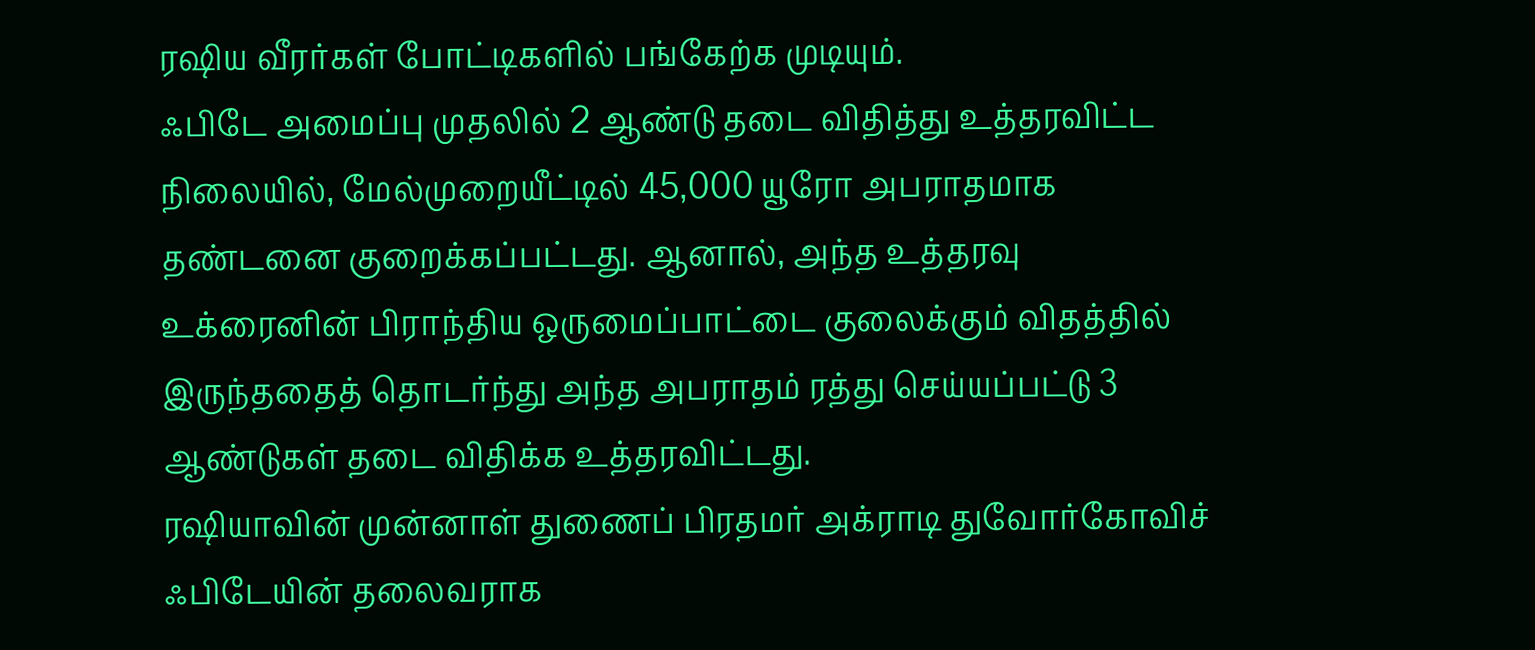ரஷிய வீரர்கள் போட்டிகளில் பங்கேற்க முடியும்.
ஃபிடே அமைப்பு முதலில் 2 ஆண்டு தடை விதித்து உத்தரவிட்ட நிலையில், மேல்முறையீட்டில் 45,000 யூரோ அபராதமாக தண்டனை குறைக்கப்பட்டது. ஆனால், அந்த உத்தரவு உக்ரைனின் பிராந்திய ஒருமைப்பாட்டை குலைக்கும் விதத்தில் இருந்ததைத் தொடர்ந்து அந்த அபராதம் ரத்து செய்யப்பட்டு 3 ஆண்டுகள் தடை விதிக்க உத்தரவிட்டது.
ரஷியாவின் முன்னாள் துணைப் பிரதமர் அக்ராடி துவோர்கோவிச் ஃபிடேயின் தலைவராக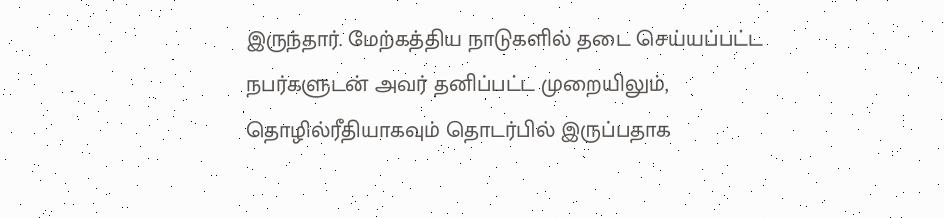இருந்தார். மேற்கத்திய நாடுகளில் தடை செய்யப்பட்ட நபர்களுடன் அவர் தனிப்பட்ட முறையிலும், தொழில்ரீதியாகவும் தொடர்பில் இருப்பதாக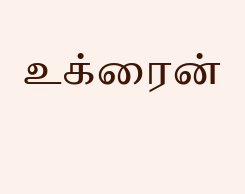உக்ரைன்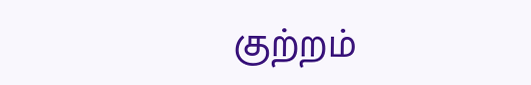குற்றம்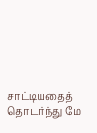சாட்டியதைத் தொடர்ந்து மே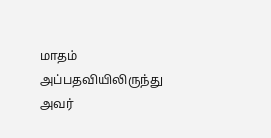மாதம் அப்பதவியிலிருந்து அவர்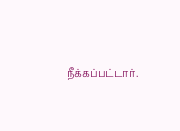நீக்கப்பட்டார்.